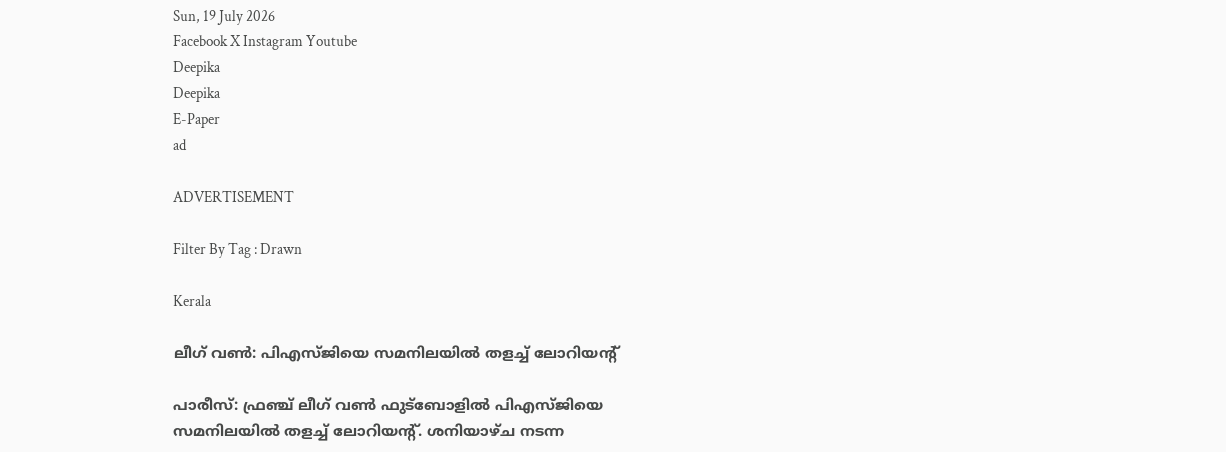Sun, 19 July 2026
Facebook X Instagram Youtube
Deepika
Deepika
E-Paper
ad

ADVERTISEMENT

Filter By Tag : Drawn

Kerala

ലീഗ് വൺ: പിഎസ്ജിയെ സമനിലയിൽ തളച്ച് ലോറിയന്‍റ്

പാരീസ്: ഫ്രഞ്ച് ലീഗ് വൺ ഫുട്ബോളിൽ പിഎസ്ജിയെ സമനിലയിൽ തളച്ച് ലോറിയന്‍റ്. ശനിയാഴ്ച നടന്ന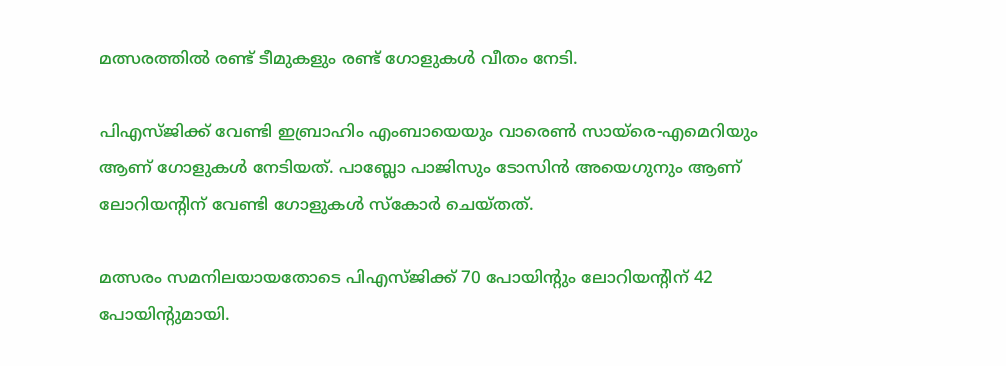മത്സരത്തിൽ രണ്ട് ടീമുകളും രണ്ട് ഗോളുകൾ വീതം നേടി.

പിഎസ്ജിക്ക് വേണ്ടി ഇബ്രാഹിം എംബായെയും വാരെൺ സായ്‌രെ-എമെറിയും ആണ് ഗോളുകൾ നേടിയത്. പാബ്ലോ പാജിസും ടോസിൻ അയെഗുനും ആണ് ലോറിയന്‍റിന് വേണ്ടി ഗോളുകൾ സ്കോർ ചെയ്തത്.

മത്സരം സമനിലയായതോടെ പിഎസ്ജിക്ക് 70 പോയിന്‍റും ലോറിയന്‍റിന് 42 പോയിന്‍റുമായി.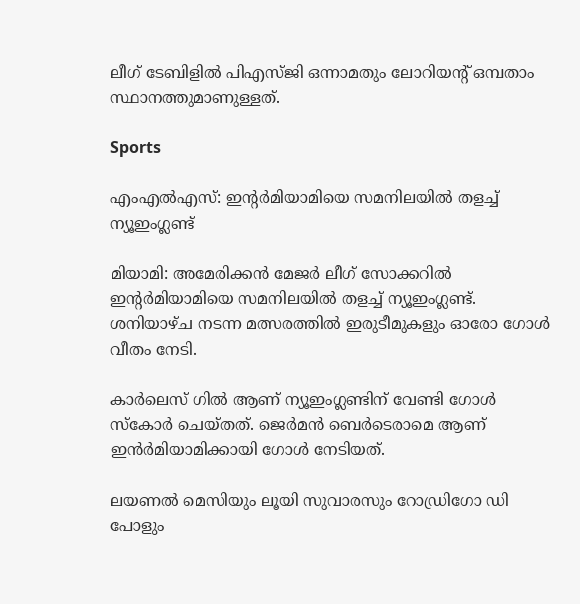ലീഗ് ടേബിളിൽ പിഎസ്ജി ഒന്നാമതും ലോറിയന്‍റ് ഒമ്പതാം സ്ഥാനത്തുമാണുള്ളത്.

Sports

എംഎൽഎസ്: ഇന്‍റർമിയാമിയെ സമനിലയിൽ തളച്ച് ന്യൂഇംഗ്ലണ്ട്

മിയാമി: അമേരിക്കൻ മേജർ ലീഗ് സോക്കറിൽ ഇന്‍റർമിയാമിയെ സമനിലയിൽ തളച്ച് ന്യൂഇംഗ്ലണ്ട്. ശനിയാഴ്ച നടന്ന മത്സരത്തിൽ ഇരുടീമുകളും ഓരോ ഗോൾ വീതം നേടി.

കാർലെസ് ഗിൽ ആണ് ന്യൂഇംഗ്ലണ്ടിന് വേണ്ടി ഗോൾ സ്കോർ ചെയ്തത്. ജെർമൻ ബെർടെരാമെ ആണ് ഇൻർമിയാമിക്കായി ഗോൾ നേടിയത്.

ലയണൽ മെസിയും ലൂയി സുവാരസും റോഡ്രിഗോ ഡി പോളും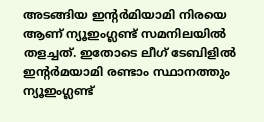അടങ്ങിയ ഇന്‍റർമിയാമി നിരയെ ആണ് ന്യൂഇംഗ്ലണ്ട് സമനിലയിൽ തളച്ചത്. ഇതോടെ ലീഗ് ടേബിളിൽ ഇന്‍റർമയാമി രണ്ടാം സ്ഥാനത്തും ന്യൂഇംഗ്ലണ്ട്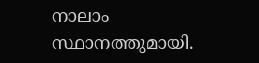നാലാം സ്ഥാനത്തുമായി.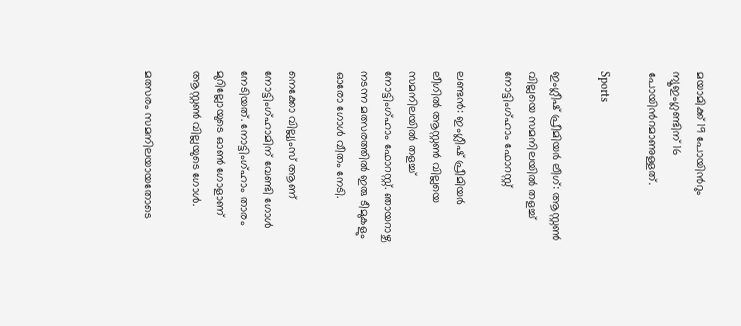മയാമിക്ക് 19 പോയിന്‍റും ന്യൂഇംഗ്ലണ്ടിന് 16 പോയിന്‍റമാണുള്ളത്.

Sports

ഇംഗ്ലീഷ് പ്രീമിയർ ലീഗ്: ആസ്റ്റൺ വില്ലയെ സമനിലയിൽ തളച്ച് നോട്ടിംഗ്ഹാം ഫോറസ്റ്റ്

ലണ്ടൻ: ഇംഗ്ലീഷ് പ്രീമിയർ ലീഗിൽ ആസ്റ്റൺ വില്ലയെ സമനിലയിൽ തളച്ച് നോട്ടിംഗ്ഹാം ഫോറസ്റ്റ്. ഞായറാഴ്ച നടന്ന മത്സരത്തിൽ ഇരു ടീമുകളും ഓരോ ഗോൾ വീതം നേടി.

നെക്കോ വില്ല്യംസ് ആണ് നോട്ടിംഗ്ഹാമിന് വേണ്ടി ഗോൾ നേടിയത്. നോട്ടിംഗ്ഹാം താരം മുറില്ലോയുടെ ഓൺ ഗോളാണ് ആസ്റ്റൺ വില്ലയുടെ ഗോൾ.

മത്സരം സമനിലയായതോടെ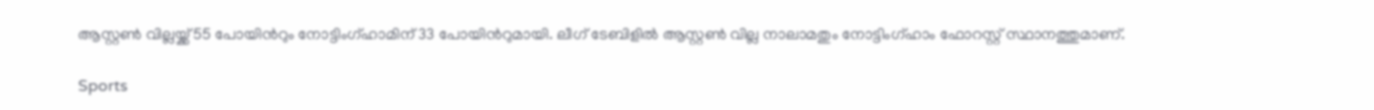ആസ്റ്റൺ വില്ലയ്ക്ക് 55 പോയിന്‍റും നോട്ടിംഗ്ഹാമിന് 33 പോയിന്‍റുമായി. ലീഗ് ടേബിളിൽ ആസ്റ്റൺ വില്ല നാലാമതും നോട്ടിംഗ്ഹാം ഫോറസ്റ്റ് സ്ഥാനത്തുമാണ്.

Sports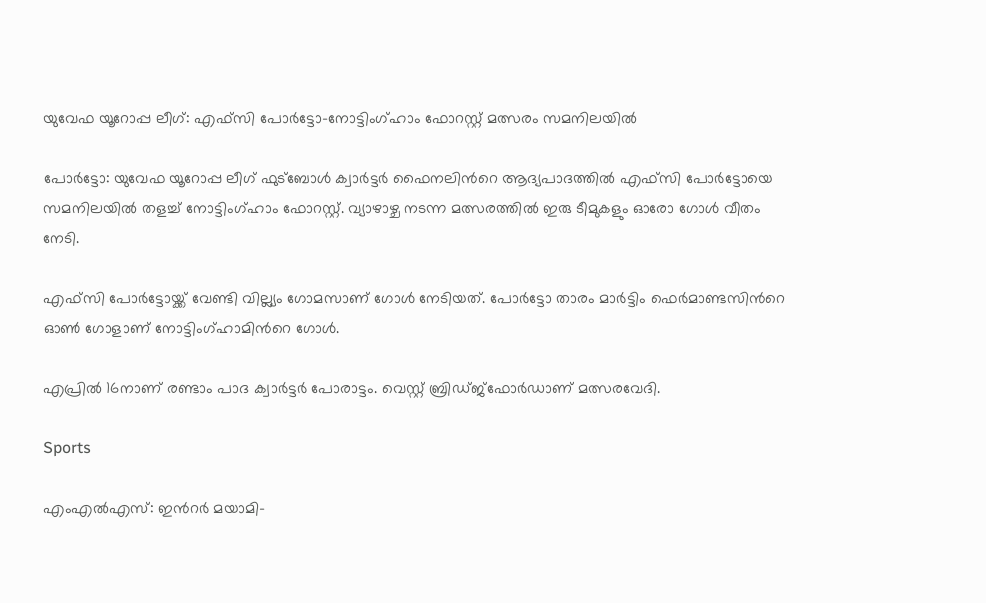യുവേഫ യൂറോപ്പ ലീഗ്: എഫ്സി പോർട്ടോ-നോട്ടിംഗ്ഹാം ഫോറസ്റ്റ് മത്സരം സമനിലയിൽ

പോർട്ടോ: യുവേഫ യൂറോപ്പ ലീഗ് ഫുട്ബോൾ ക്വാർട്ടർ ഫൈനലിന്‍റെ ആദ്യപാദത്തിൽ എഫ്സി പോർട്ടോയെ സമനിലയിൽ തളച്ച് നോട്ടിംഗ്ഹാം ഫോറസ്റ്റ്. വ്യാഴാഴ്ച നടന്ന മത്സരത്തിൽ ഇരു ടീമുകളും ഓരോ ഗോൾ വീതം നേടി.

എഫ്സി പോർട്ടോയ്ക്ക് വേണ്ടി വില്ല്യം ഗോമസാണ് ഗോൾ നേടിയത്. പോർട്ടോ താരം മാർട്ടിം ഫെർമാണ്ടസിന്‍റെ ഓൺ ഗോളാണ് നോട്ടിംഗ്ഹാമിന്‍റെ ഗോൾ.

എപ്രിൽ 16നാണ് രണ്ടാം പാദ ക്വാർട്ടർ പോരാട്ടം. വെസ്റ്റ് ബ്രിഡ്ജ്ഫോർ‌ഡാണ് മത്സരവേദി.

Sports

എംഎൽഎസ്: ഇന്‍റർ മയാമി-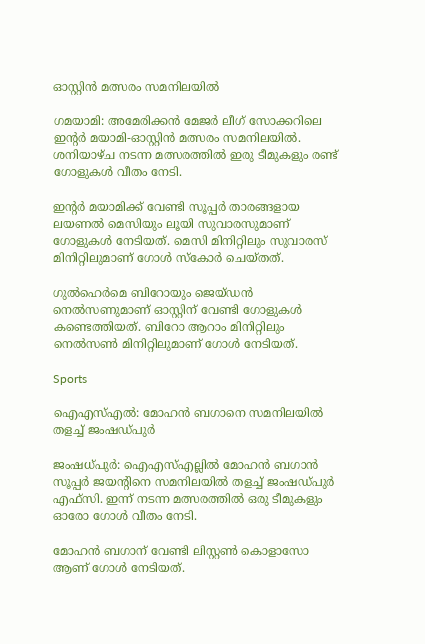ഓസ്റ്റിൻ മത്സരം സമനിലയിൽ

ഗമയാമി: അമേരിക്കൻ മേജർ ലീഗ് സോക്കറിലെ ഇന്‍റർ മയാമി-ഓസ്റ്റിൻ മത്സരം സമനിലയിൽ. ശനിയാഴ്ച നടന്ന മത്സരത്തിൽ ഇരു ടീമുകളും രണ്ട് ഗോളുകൾ വീതം നേടി.

ഇന്‍റർ മയാമിക്ക് വേണ്ടി സൂപ്പർ താരങ്ങളായ ലയണൽ മെസിയും ലൂയി സുവാരസുമാണ് ഗോളുകൾ നേടിയത്. മെസി മിനിറ്റിലും സുവാരസ് മിനിറ്റിലുമാണ് ഗോൾ സ്കോർ ചെയ്തത്.

ഗുൽഹെർമെ ബിറോയും ജെയ്ഡൻ നെൽസണുമാണ് ഓസ്റ്റിന് വേണ്ടി ഗോളുകൾ കണ്ടെത്തിയത്. ബിറോ ആറാം മിനിറ്റിലും നെൽസൺ മിനിറ്റിലുമാണ് ഗോൾ നേടിയത്.

Sports

ഐഎസ്എൽ: മോഹൻ ബഗാനെ സമനിലയിൽ തളച്ച് ജംഷഡ്പുർ

ജംഷധ്പുർ: ഐഎസ്എല്ലിൽ മോഹൻ ബഗാൻ സൂപ്പർ ജയന്‍റിനെ സമനിലയിൽ തളച്ച് ജംഷഡ്പുർ എഫ്സി. ഇന്ന് നടന്ന മത്സരത്തിൽ ഒരു ടീമുകളും ഓരോ ഗോൾ വീതം നേടി.

മോഹൻ ബഗാന് വേണ്ടി ലിസ്റ്റൺ കൊളാസോ ആണ് ഗോൾ നേടിയത്.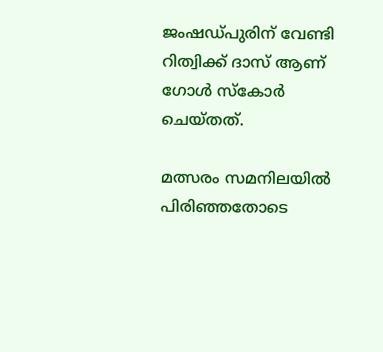ജംഷഡ്പുരിന് വേണ്ടി റിത്വിക്ക് ദാസ് ആണ് ഗോൾ സ്കോർ ചെയ്തത്.

മത്സരം സമനിലയിൽ പിരിഞ്ഞതോടെ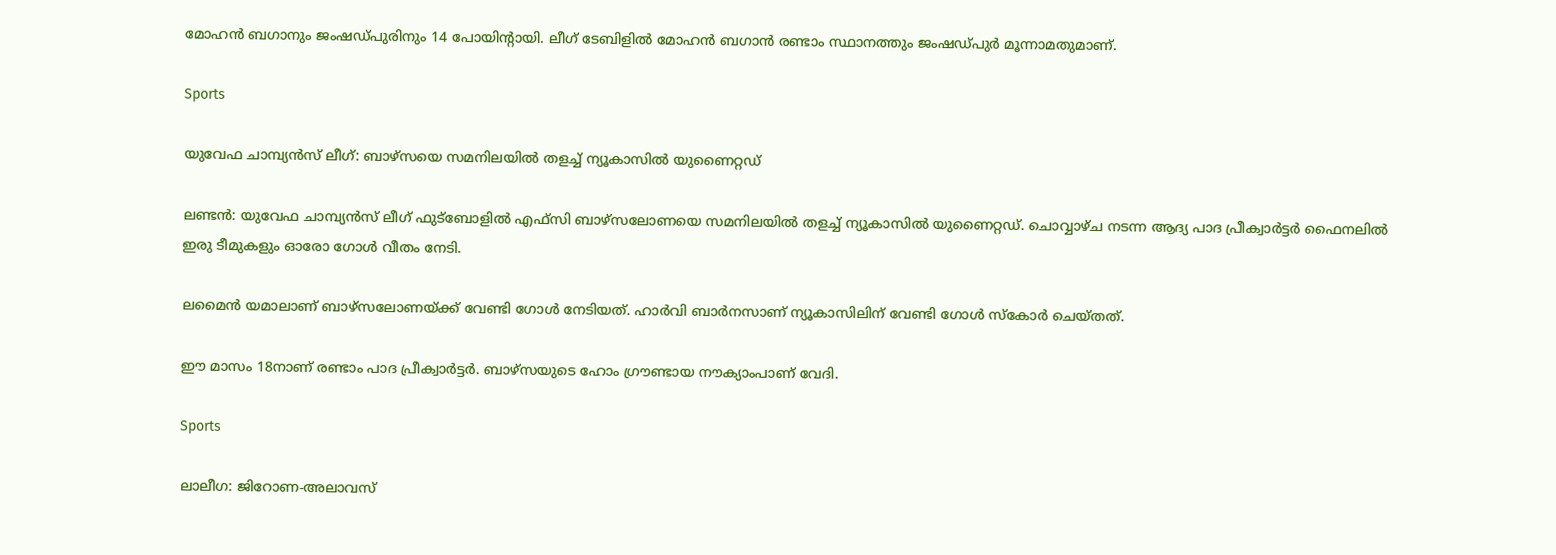മോഹൻ ബഗാനും ജംഷഡ്പുരിനും 14 പോയിന്‍റായി. ലീഗ് ടേബിളിൽ മോഹൻ ബഗാൻ രണ്ടാം സ്ഥാനത്തും ജംഷഡ്പുർ മൂന്നാമതുമാണ്.

Sports

യുവേഫ ചാമ്പ്യൻസ് ലീഗ്: ബാഴ്സയെ സമനിലയിൽ തളച്ച് ന്യൂകാസിൽ യുണൈറ്റഡ്

ലണ്ടൻ: യുവേഫ ചാമ്പ്യൻസ് ലീഗ് ഫുട്ബോളിൽ എഫ്സി ബാഴ്സലോണയെ സമനിലയിൽ തളച്ച് ന്യൂകാസിൽ യുണൈറ്റഡ്. ചൊവ്വാഴ്ച നടന്ന ആദ്യ പാദ പ്രീക്വാർട്ടർ ഫൈനലിൽ ഇരു ടീമുകളും ഓരോ ഗോൾ വീതം നേടി.

ലമൈൻ യമാലാണ് ബാഴ്സലോണയ്ക്ക് വേണ്ടി ഗോൾ നേടിയത്. ഹാർവി ബാർനസാണ് ന്യൂകാസിലിന് വേണ്ടി ഗോൾ സ്കോർ ചെയ്തത്.

ഈ മാസം 18നാണ് രണ്ടാം പാദ പ്രീക്വാർട്ടർ. ബാഴ്സയുടെ ഹോം ഗ്രൗണ്ടായ നൗക്യാംപാണ് വേദി.

Sports

ലാലീഗ: ജിറോണ-അലാവസ്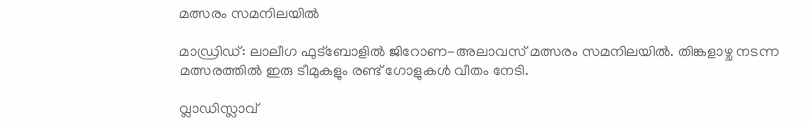മത്സരം സമനിലയിൽ

മാഡ്രിഡ്: ലാലീഗ ഫുട്ബോളിൽ ജിറോണ-അലാവസ് മത്സരം സമനിലയിൽ. തിങ്കളാഴ്ച നടന്ന മത്സരത്തിൽ ഇരു ടീമുകളും രണ്ട് ഗോളുകൾ വീതം നേടി.

വ്ലാഡിസ്ലാവ്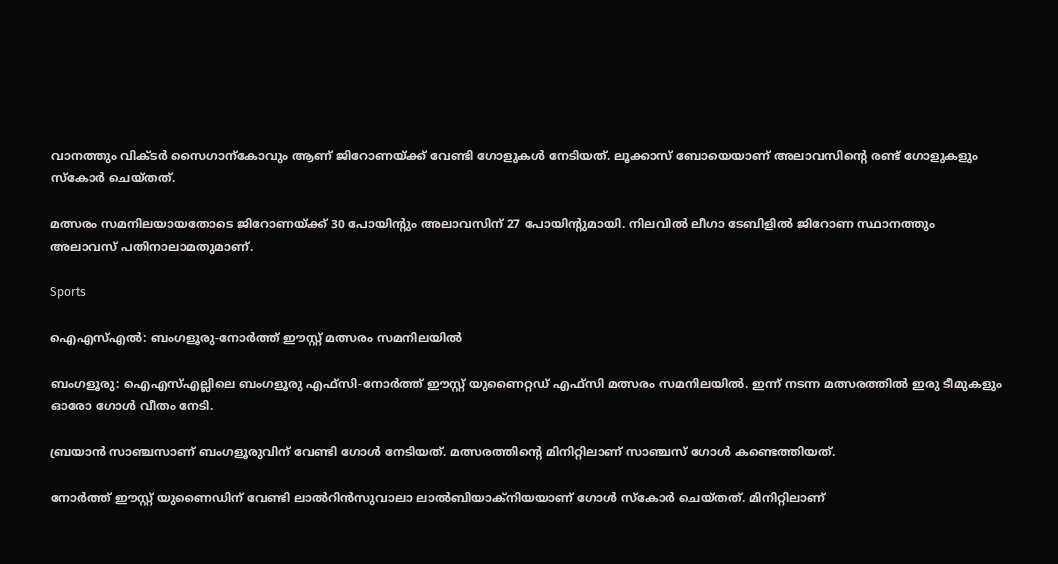വാനത്തും വിക്ടർ സൈഗാന്‌കോവും ആണ് ജിറോണയ്ക്ക് വേണ്ടി ഗോളുകൾ നേടിയത്. ലൂക്കാസ് ബോയെയാണ് അലാവസിന്‍റെ രണ്ട് ഗോളുകളും സ്കോർ ചെയ്തത്.

മത്സരം സമനിലയായതോടെ ജിറോണയ്ക്ക് 30 പോയിന്‍റും അലാവസിന് 27 പോയിന്‍റുമായി. നിലവിൽ ലീഗാ ടേബിളിൽ ജിറോണ സ്ഥാനത്തും അലാവസ് പതിനാലാമതുമാണ്.

Sports

ഐഎസ്എൽ: ബംഗളൂരു-നോർത്ത് ഈസ്റ്റ് മത്സരം സമനിലയിൽ

ബംഗളൂരു: ഐഎസ്എല്ലിലെ ബംഗളൂരു എഫ്സി-നോർത്ത് ഈസ്റ്റ് യുണൈറ്റഡ് എഫ്സി മത്സരം സമനിലയിൽ. ഇന്ന് നടന്ന മത്സരത്തിൽ ഇരു ടീമുകളും ഓരോ ഗോൾ വീതം നേടി.

ബ്രയാൻ സാഞ്ചസാണ് ബംഗളൂരുവിന് വേണ്ടി ഗോൾ നേടിയത്. മത്സരത്തിന്‍റെ മിനിറ്റിലാണ് സാഞ്ചസ് ഗോൾ കണ്ടെത്തിയത്.

നോർത്ത് ഈസ്റ്റ് യുണൈഡിന് വേണ്ടി ലാൽറിൻസുവാലാ ലാൽബിയാക്നിയയാണ് ഗോൾ സ്കോർ ചെയ്തത്. മിനിറ്റിലാണ്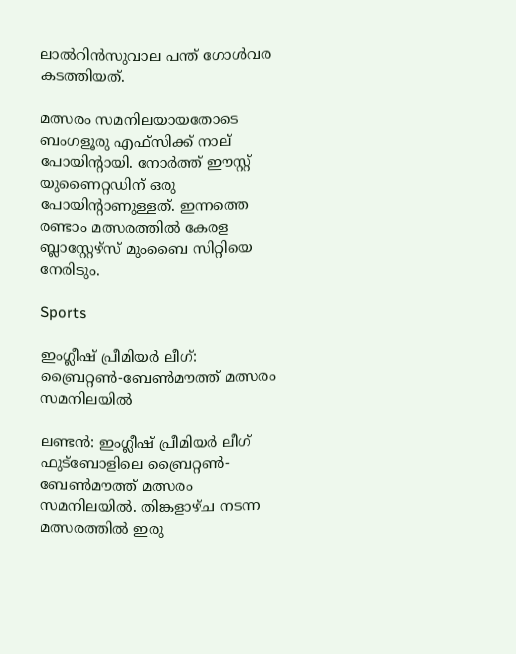ലാൽറിൻസുവാല പന്ത് ഗോൾവര കടത്തിയത്.

മത്സരം സമനിലയായതോടെ ബംഗളൂരു എഫ്സിക്ക് നാല് പോയിന്‍റായി. നോർത്ത് ഈസ്റ്റ് യുണൈറ്റഡിന് ഒരു പോയിന്‍റാണുള്ളത്. ഇന്നത്തെ രണ്ടാം മത്സരത്തിൽ‌ കേരള ബ്ലാസ്റ്റേഴ്സ് മുംബൈ സിറ്റിയെ നേരിടും.

Sports

ഇംഗ്ലീഷ് പ്രീമിയർ ലീഗ്: ബ്രൈറ്റൺ-ബേൺമൗത്ത് മത്സരം സമനിലയിൽ

ലണ്ടൻ: ഇംഗ്ലീഷ് പ്രീമിയർ ലീഗ് ഫുട്ബോളിലെ ബ്രൈറ്റൺ-ബേൺമൗത്ത് മത്സരം സമനിലയിൽ. തിങ്കളാഴ്ച നടന്ന മത്സരത്തിൽ ഇരു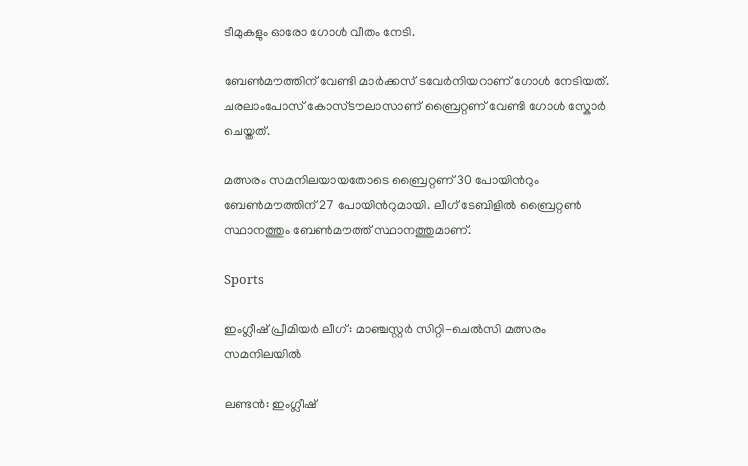ടീമുകളും ഓരോ ഗോൾ വീതം നേടി.

ബേൺമൗത്തിന് വേണ്ടി മാർക്കസ് ടവേർനിയറാണ് ഗോൾ നേടിയത്. ചരലാംപോസ് കോസ്ടൗലാസാണ് ബ്രൈറ്റണ് വേണ്ടി ഗോൾ‌ സ്കോർ ചെയ്തത്.

മത്സരം സമനിലയായതോടെ ബ്രൈറ്റണ് 30 പോയിന്‍റും ബേൺമൗത്തിന് 27 പോയിന്‍റുമായി. ലീഗ് ടേബിളിൽ ബ്രൈറ്റൺ സ്ഥാനത്തും ബേൺമൗത്ത് സ്ഥാനത്തുമാണ്.

Sports

ഇംഗ്ലീഷ് പ്രീമിയർ ലീഗ്: മാഞ്ചസ്റ്റർ സിറ്റി-ചെൽസി മത്സരം സമനിലയിൽ

ലണ്ടൻ: ഇംഗ്ലീഷ്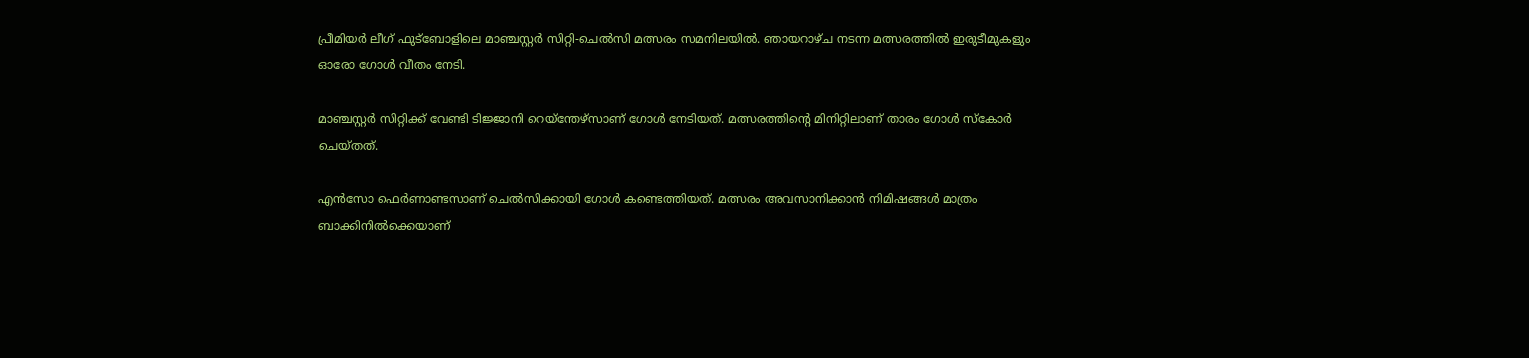പ്രീമിയർ ലീഗ് ഫുട്ബോളിലെ മാഞ്ചസ്റ്റർ സിറ്റി-ചെൽസി മത്സരം സമനിലയിൽ. ഞായറാഴ്ച നടന്ന മത്സരത്തിൽ ഇരുടീമുകളും ഓരോ ഗോൾ വീതം നേടി.

മാഞ്ചസ്റ്റർ സിറ്റിക്ക് വേണ്ടി ടിജ്ജാനി റെയ്ന്തേഴ്സാണ് ഗോൾ നേടിയത്. മത്സരത്തിന്‍റെ മിനിറ്റിലാണ് താരം ഗോൾ സ്കോർ ചെയ്തത്.

എൻസോ ഫെർണാണ്ട‍സാണ് ചെൽസിക്കായി ഗോൾ കണ്ടെത്തിയത്. മത്സരം അവസാനിക്കാൻ നിമിഷങ്ങൾ മാത്രം ബാക്കിനിൽക്കെയാണ്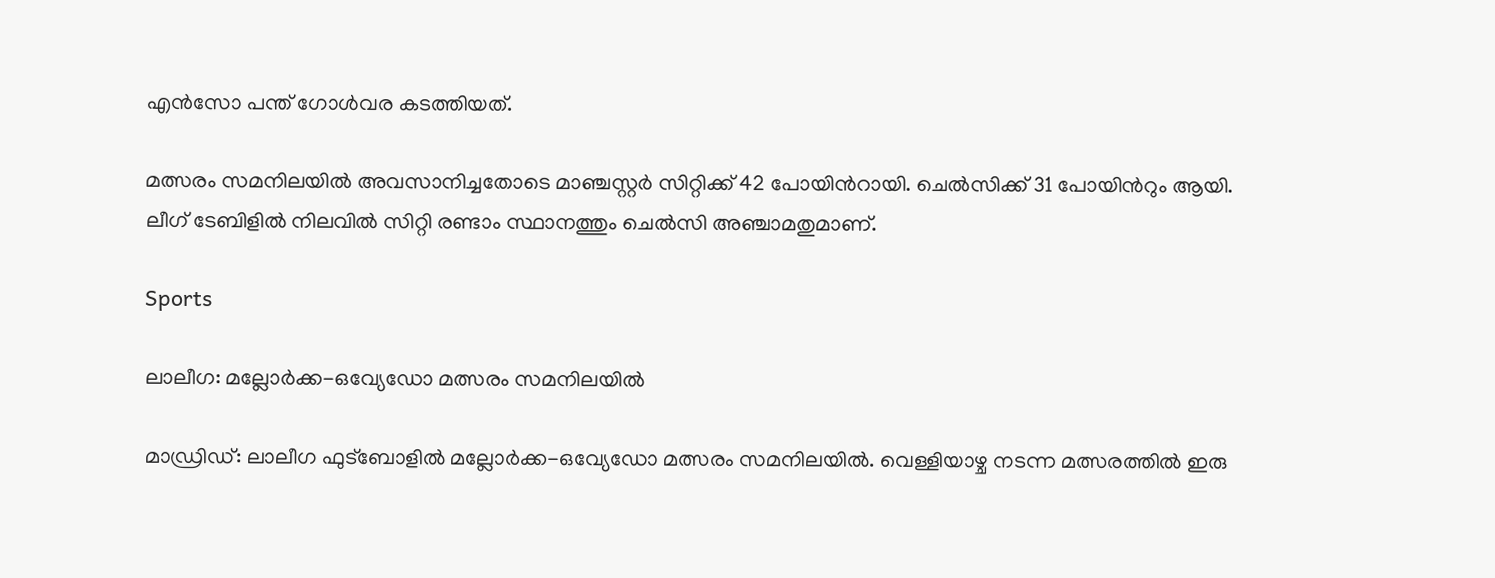എൻസോ പന്ത് ഗോൾവര കടത്തിയത്.

മത്സരം സമനിലയിൽ അവസാനിച്ചതോടെ മാഞ്ചസ്റ്റർ സിറ്റിക്ക് 42 പോയിന്‍റായി. ചെൽസിക്ക് 31 പോയിന്‍റും ആയി. ലീഗ് ടേബിളിൽ നിലവിൽ സിറ്റി രണ്ടാം സ്ഥാനത്തും ചെൽസി അഞ്ചാമതുമാണ്.

Sports

ലാലീഗ: മല്ലോർക്ക-ഒവ്യേഡോ മത്സരം സമനിലയിൽ

മാഡ്രിഡ്: ലാലീഗ ഫുട്ബോളിൽ മല്ലോർക്ക-ഒവ്യേഡോ മത്സരം സമനിലയിൽ. വെള്ളിയാഴ്ച നടന്ന മത്സരത്തിൽ ഇരു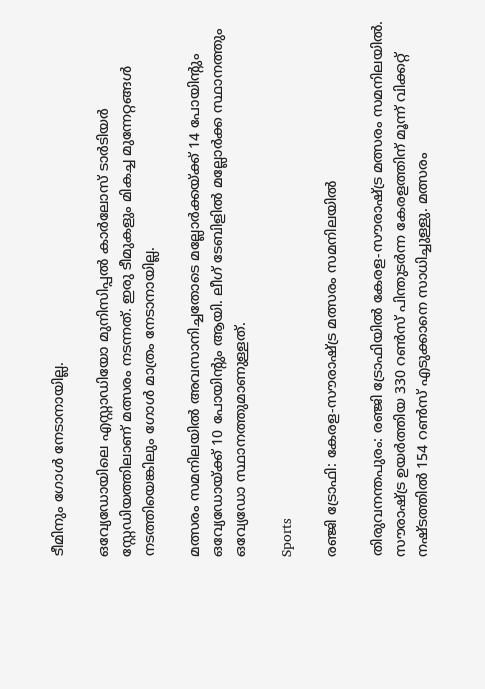ടീമിനും ഗോൾ നേടാനായില്ല.

ഒവ്യേഡോയിലെ എസ്റ്റാഡിയോ മുനിസിപ്പൽ കാർലോസ് ടാർടിയർ സ്റ്റേഡിയത്തിലാണ് മത്സരം നടന്നത്. ഇരു ടീമുകളും മികച്ച മുന്നേറ്റങ്ങൾ നടത്തിയെങ്കിലും ഗോൾ മാത്രം നേടാനായില്ല.

മത്സരം സമനിലയിൽ അവസാനിച്ചതോടെ മല്ലോർക്ക‍യ്ക്ക് 14 പോയിന്‍റും ഒവ്യേഡോയ്ക്ക് 10 പോയിന്‍റും ആയി. ലീഗ് ടേബിളിൽ മല്ലോർക്ക സ്ഥാനത്തും ഒവ്യേഡോ സ്ഥാനത്തുമാണുള്ളത്.

Sports

രഞ്ജി ട്രോഫി: കേരള-സൗരാഷ്ട്ര മത്സരം സമനിലയിൽ

തിരുവനന്തപുരം: രഞ്ജി ട്രോഫിയിൽ കേരള-സൗരാഷ്ട്ര മത്സരം സമനിലയിൽ. സൗരാഷ്ട്ര ഉയർത്തി‍യ 330 റൺസ് പിന്തുടർന്ന കേരളത്തിന് മൂന്ന് വിക്കറ്റ് നഷ്ടത്തിൽ 154 റൺസ് എടുക്കാനെ സാധിച്ചുള്ളു. മത്സരം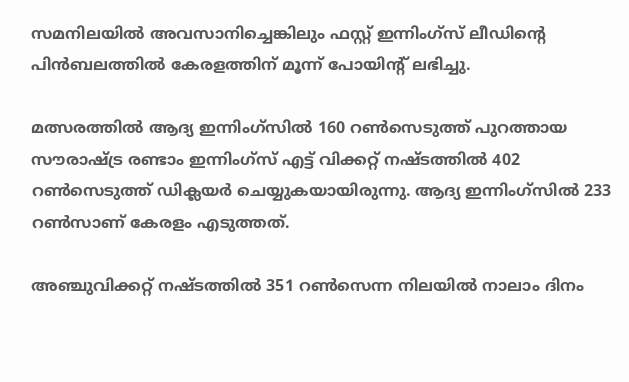സമനിലയില്‍ അവസാനിച്ചെങ്കിലും ഫസ്റ്റ് ഇന്നിംഗ്‌സ് ലീഡിന്റെ പിന്‍ബലത്തില്‍ കേരളത്തിന് മൂന്ന് പോയിന്‍റ് ലഭിച്ചു.

മത്സരത്തിൽ ആദ്യ ഇന്നിംഗ്സിൽ 160 റൺസെടുത്ത് പുറത്തായ സൗരാഷ്ട്ര രണ്ടാം ഇന്നിംഗ്സ് എട്ട് വിക്കറ്റ് നഷ്ടത്തിൽ 402 റൺസെടുത്ത് ഡിക്ലയർ ചെയ്യുകയായിരുന്നു. ആദ്യ ഇന്നിംഗ്സിൽ 233 റൺസാണ് കേരളം എടുത്തത്.

അഞ്ചുവിക്കറ്റ് നഷ്ടത്തിൽ 351 റൺസെന്ന നിലയിൽ നാലാം ദിനം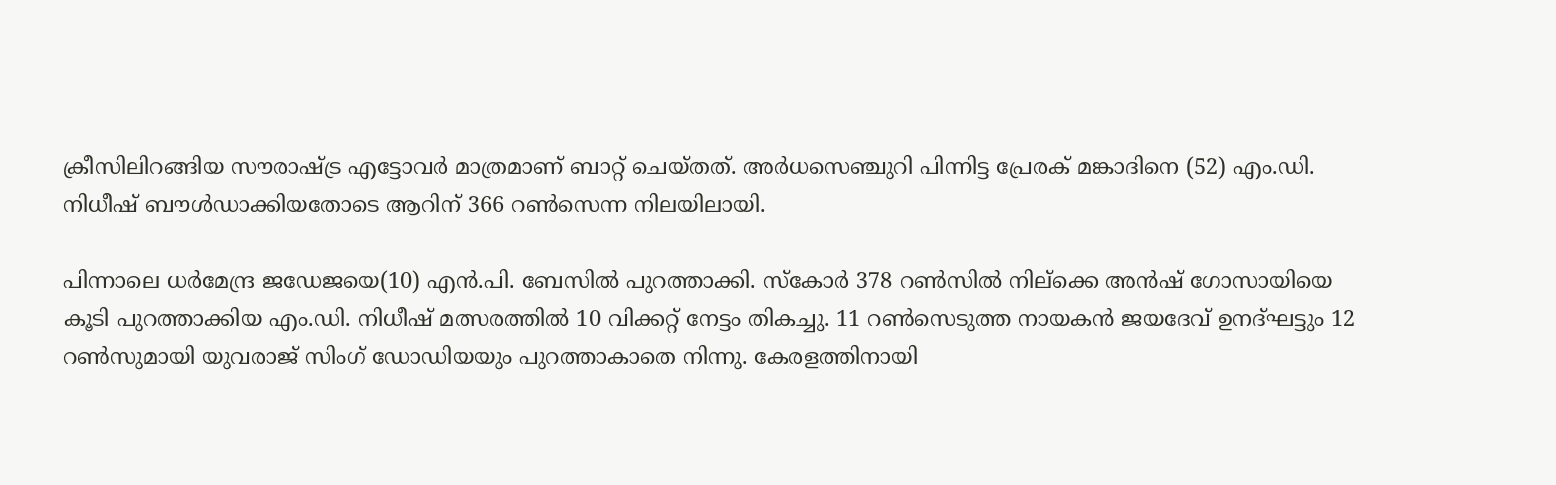ക്രീസിലിറങ്ങിയ സൗരാഷ്ട്ര എട്ടോവര്‍ മാത്രമാണ് ബാറ്റ് ചെയ്തത്. അർധസെഞ്ചുറി പിന്നിട്ട പ്രേരക് മങ്കാദിനെ (52) എം.ഡി. നിധീഷ് ബൗള്‍ഡാക്കിയതോടെ ആറിന് 366 റൺസെന്ന നിലയിലായി.

പിന്നാലെ ധര്‍മേന്ദ്ര ജഡേജയെ(10) എന്‍.പി. ബേസില്‍ പുറത്താക്കി. സ്കോർ 378 റൺസിൽ നില്ക്കെ അന്‍ഷ് ഗോസായിയെ കൂടി പുറത്താക്കിയ എം.ഡി. നിധീഷ് മത്സരത്തില്‍ 10 വിക്കറ്റ് നേട്ടം തികച്ചു. 11 റണ്‍സെടുത്ത നായകന്‍ ജയദേവ് ഉനദ്ഘട്ടും 12 റണ്‍സുമായി യുവരാജ് സിംഗ് ഡോഡിയയും പുറത്താകാതെ നിന്നു. കേരളത്തിനായി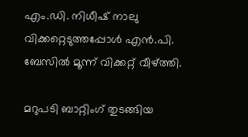എം.ഡി. നിധീഷ് നാലു വിക്കറ്റെടുത്തപ്പോള്‍ എന്‍.പി. ബേസില്‍ മൂന്ന് വിക്കറ്റ് വീഴ്ത്തി.

മറുപടി ബാറ്റിംഗ് തുടങ്ങിയ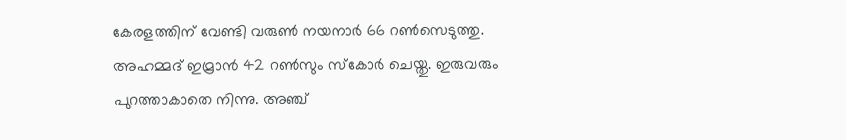കേരളത്തിന് വേണ്ടി വരുൺ ന‍യനാർ 66 റൺസെടുത്തു. അഹമ്മദ് ഇമ്രാൻ 42 റൺസും സ്കോർ ചെയ്തു. ഇരുവരും പുറത്താകാതെ നിന്നു. അഞ്ച്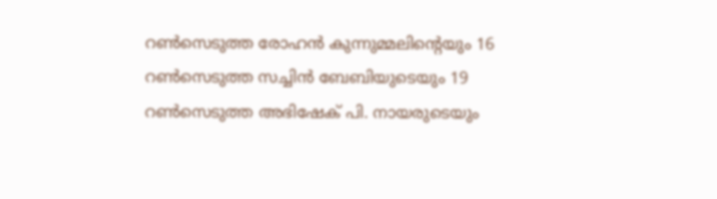റണ്‍സെടുത്ത രോഹന്‍ കുന്നുമ്മലിന്‍റെയും 16 റൺസെടുത്ത സച്ചിൻ ബേബിയുടെയും 19 റൺസെടുത്ത അഭിഷേക് പി. നായരുടെയും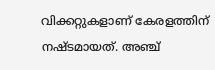വിക്കറ്റുകളാണ് കേരളത്തിന് നഷ്ടമായത്. അഞ്ച്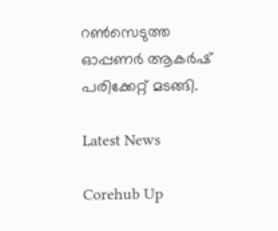റണ്‍സെടുത്ത ഓപ്പണർ ആകര്‍ഷ് പരിക്കേറ്റ് മടങ്ങി.

Latest News

Corehub Up